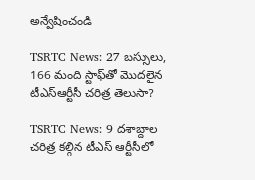అన్వేషించండి

TSRTC News: 27 బస్సులు, 166 మంది స్టాఫ్‌తో మొదలైన టీఎస్ఆర్టీసీ చరిత్ర తెలుసా?

TSRTC News: 9 దశాబ్దాల చరిత్ర కల్గిన టీఎస్ ఆర్టీసీలో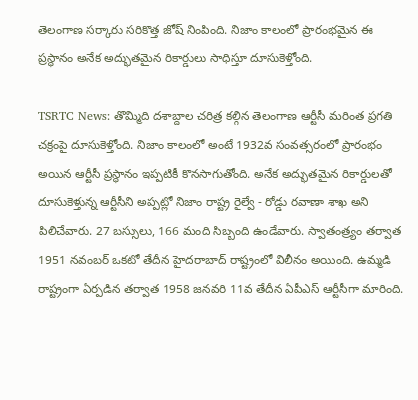తెలంగాణ సర్కారు సరికొత్త జోష్ నింపింది. నిజాం కాలంలో ప్రారంభమైన ఈ ప్రస్థానం అనేక అద్భుతమైన రికార్డులు సాధిస్తూ దూసుకెళ్తోంది.

TSRTC News: తొమ్మిది దశాబ్దాల చరిత్ర కల్గిన తెలంగాణ ఆర్టీసీ మరింత ప్రగతి చక్రంపై దూసుకెళ్తోంది. నిజాం కాలంలో అంటే 1932వ సంవత్సరంలో ప్రారంభం అయిన ఆర్టీసీ ప్రస్థానం ఇప్పటికీ కొనసాగుతోంది. అనేక అద్భుతమైన రికార్డులతో దూసుకెళ్తున్న ఆర్టీసీని అప్పట్లో నిజాం రాష్ట్ర రైల్వే - రోడ్డు రవాణా శాఖ అని పిలిచేవారు. 27 బస్సులు, 166 మంది సిబ్బంది ఉండేవారు. స్వాతంత్ర్యం తర్వాత 1951 నవంబర్ ఒకటో తేదీన హైదరాబాద్ రాష్ట్రంలో విలీనం అయింది. ఉమ్మడి రాష్ట్రంగా ఏర్పడిన తర్వాత 1958 జనవరి 11వ తేదీన ఏపీఎస్ ఆర్టీసీగా మారింది.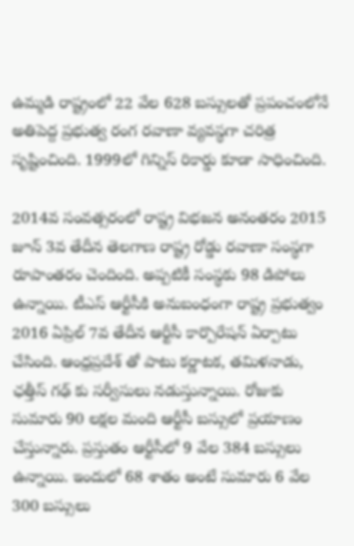ఉమ్మడి రాష్ట్రంలో 22 వేల 628 బస్సులతో ప్రపంచంలోనే అతిపెద్ద ప్రభుత్వ రంగ రవాణా వ్యవస్థగా చరిత్ర సృష్టించింది. 1999లో గిన్నిస్ రికార్డు కూడా సాధించింది.

2014వ సంవత్సరంలో రాష్ట్ర విభజన అనంతరం 2015 జూన్ 3వ తేదీన తెలగాణ రాష్ట్ర రోడ్డు రవాణా సంస్థగా రూపాంతరం చెందింది. అప్పటికీ సంస్థకు 98 డిపోలు ఉన్నాయి. టీఎస్ ఆర్టీసీకి అనుబంధంగా రాష్ట్ర ప్రభుత్వం 2016 ఏప్రిల్ 7వ తేదీన ఆర్టీసీ కార్పొరేషన్ ఏర్పాటు చేసింది. ఆంధ్రప్రదేశ్ తో పాటు కర్ణాటక, తమిళనాడు, ఛత్తీస్ గఢ్ కు సర్వీసులు నడుస్తున్నాయి. రోజుకు సుమారు 90 లక్షల మంది ఆర్టీసీ బస్సులో ప్రయాణం చేస్తున్నారు. ప్రస్తుతం ఆర్టీసీలో 9 వేల 384 బస్సులు ఉన్నాయి. ఇందులో 68 శాతం అంటే సుమారు 6 వేల 300 బస్సులు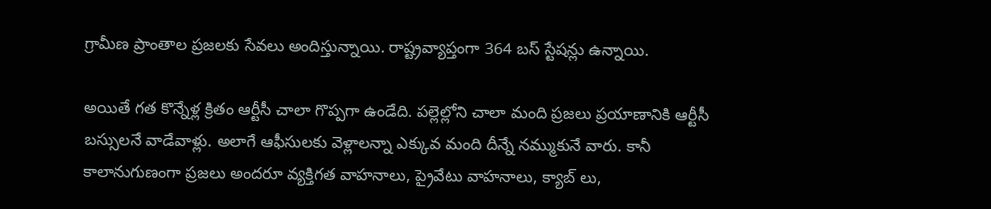గ్రామీణ ప్రాంతాల ప్రజలకు సేవలు అందిస్తున్నాయి. రాష్ట్రవ్యాప్తంగా 364 బస్ స్టేషన్లు ఉన్నాయి.

అయితే గత కొన్నేళ్ల క్రితం ఆర్టీసీ చాలా గొప్పగా ఉండేది. పల్లెల్లోని చాలా మంది ప్రజలు ప్రయాణానికి ఆర్టీసీ బస్సులనే వాడేవాళ్లు. అలాగే ఆఫీసులకు వెళ్లాలన్నా ఎక్కువ మంది దీన్నే నమ్ముకునే వారు. కానీ కాలానుగుణంగా ప్రజలు అందరూ వ్యక్తిగత వాహనాలు, ప్రైవేటు వాహనాలు, క్యాబ్ లు,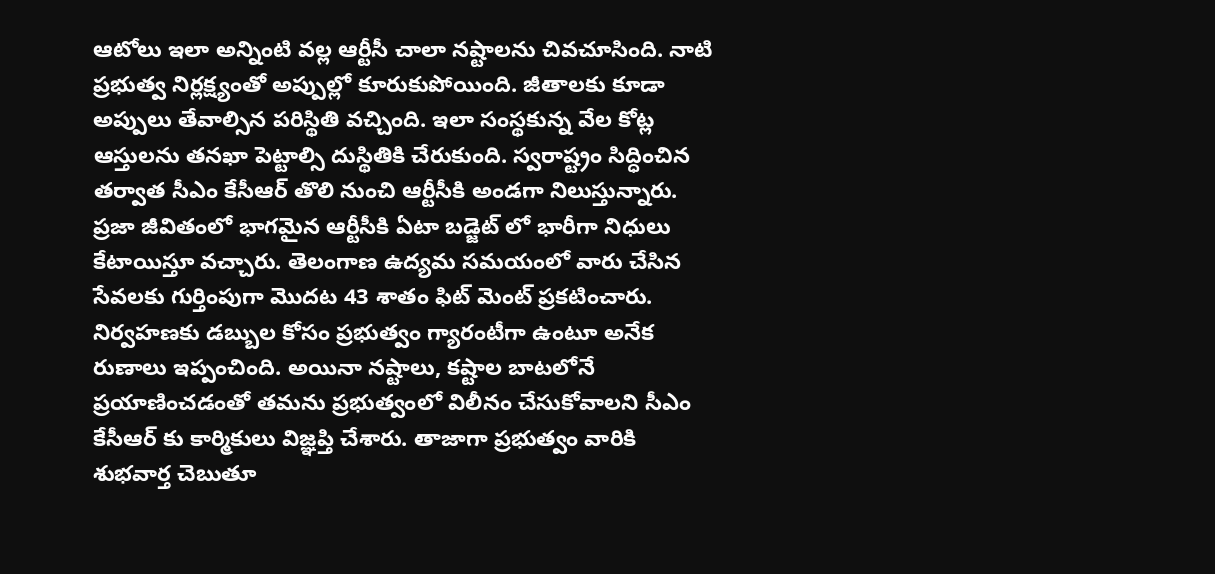ఆటోలు ఇలా అన్నింటి వల్ల ఆర్టీసీ చాలా నష్టాలను చివచూసింది. నాటి ప్రభుత్వ నిర్లక్ష్యంతో అప్పుల్లో కూరుకుపోయింది. జీతాలకు కూడా అప్పులు తేవాల్సిన పరిస్థితి వచ్చింది. ఇలా సంస్థకున్న వేల కోట్ల ఆస్తులను తనఖా పెట్టాల్సి దుస్థితికి చేరుకుంది. స్వరాష్ట్రం సిద్ధించిన తర్వాత సీఎం కేసీఆర్ తొలి నుంచి ఆర్టీసీకి అండగా నిలుస్తున్నారు. ప్రజా జీవితంలో భాగమైన ఆర్టీసీకి ఏటా బడ్జెట్ లో భారీగా నిధులు కేటాయిస్తూ వచ్చారు. తెలంగాణ ఉద్యమ సమయంలో వారు చేసిన సేవలకు గుర్తింపుగా మొదట 43 శాతం ఫిట్ మెంట్ ప్రకటించారు. నిర్వహణకు డబ్బుల కోసం ప్రభుత్వం గ్యారంటీగా ఉంటూ అనేక రుణాలు ఇప్పంచింది. అయినా నష్టాలు, కష్టాల బాటలోనే ప్రయాణించడంతో తమను ప్రభుత్వంలో విలీనం చేసుకోవాలని సీఎం కేసీఆర్ కు కార్మికులు విజ్ఞప్తి చేశారు. తాజాగా ప్రభుత్వం వారికి శుభవార్త చెబుతూ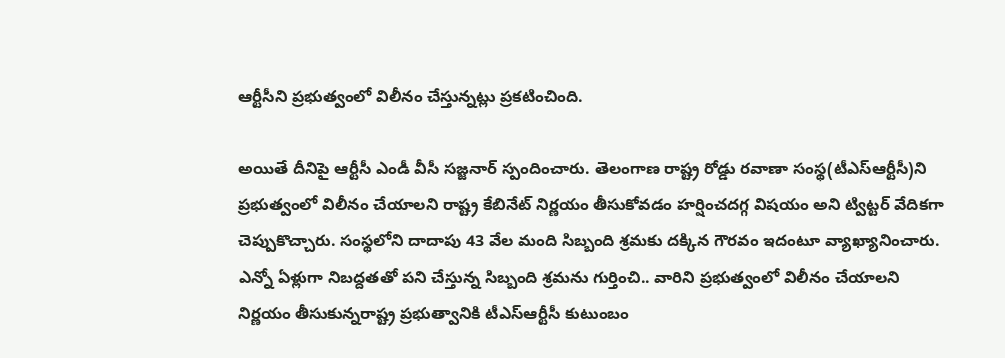ఆర్టీసీని ప్రభుత్వంలో విలీనం చేస్తున్నట్లు ప్రకటించింది.

అయితే దీనిపై ఆర్టీసీ ఎండీ వీసీ సజ్జనార్ స్పందించారు. తెలంగాణ రాష్ట్ర రోడ్డు రవాణా సంస్థ(టీఎస్‌ఆర్టీసీ)ని ప్రభుత్వంలో విలీనం చేయాలని రాష్ట్ర కేబినేట్‌ నిర్ణయం తీసుకోవడం హర్షించదగ్గ విషయం అని ట్విట్టర్ వేదికగా చెప్పుకొచ్చారు. సంస్థలోని దాదాపు 43 వేల మంది సిబ్బంది శ్రమకు దక్కిన గౌరవం ఇదంటూ వ్యాఖ్యానించారు. ఎన్నో ఏళ్లుగా నిబద్దతతో పని చేస్తున్న సిబ్బంది శ్రమను గుర్తించి.. వారిని ప్రభుత్వంలో విలీనం చేయాలని నిర్ణయం తీసుకున్నరాష్ట్ర ప్రభుత్వానికి టీఎస్‌ఆర్టీసీ కుటుంబం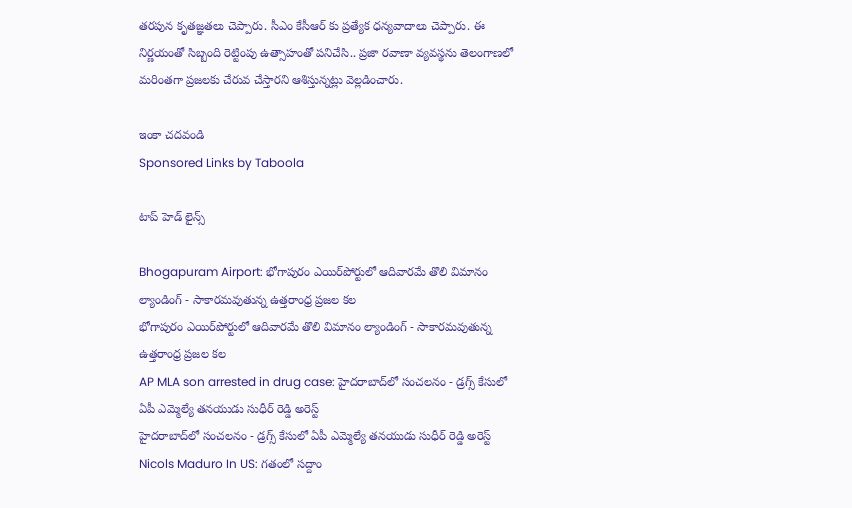తరపున కృతజ్ఞతలు చెప్పారు. సీఎం కేసీఆర్ కు ప్రత్యేక ధన్యవాదాలు చెప్పారు. ఈ నిర్ణయంతో సిబ్బంది రెట్టింపు ఉత్సాహంతో పనిచేసి.. ప్రజా రవాణా వ్యవస్థను తెలంగాణలో మరింతగా ప్రజలకు చేరువ చేస్తారని ఆశిస్తున్నట్లు వెల్లడించారు.

ఇంకా చదవండి
Sponsored Links by Taboola

టాప్ హెడ్ లైన్స్

Bhogapuram Airport: భోగాపురం ఎయిర్‌పోర్టులో ఆదివారమే తొలి విమానం ల్యాండింగ్ - సాకారమవుతున్న ఉత్తరాంధ్ర ప్రజల కల
భోగాపురం ఎయిర్‌పోర్టులో ఆదివారమే తొలి విమానం ల్యాండింగ్ - సాకారమవుతున్న ఉత్తరాంధ్ర ప్రజల కల
AP MLA son arrested in drug case: హైదరాబాద్‌లో సంచలనం - డ్రగ్స్ కేసులో ఏపీ ఎమ్మెల్యే తనయుడు సుధీర్ రెడ్డి అరెస్ట్
హైదరాబాద్‌లో సంచలనం - డ్రగ్స్ కేసులో ఏపీ ఎమ్మెల్యే తనయుడు సుధీర్ రెడ్డి అరెస్ట్
Nicols Maduro In US: గతంలో సద్దాం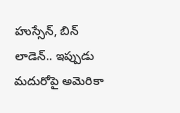హుస్సేన్, బిన్ లాడెన్.. ఇప్పుడు మదురోపై అమెరికా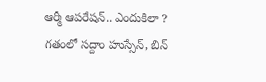ఆర్మీ ఆపరేషన్.. ఎందుకిలా ?
గతంలో సద్దాం హుస్సేన్, బిన్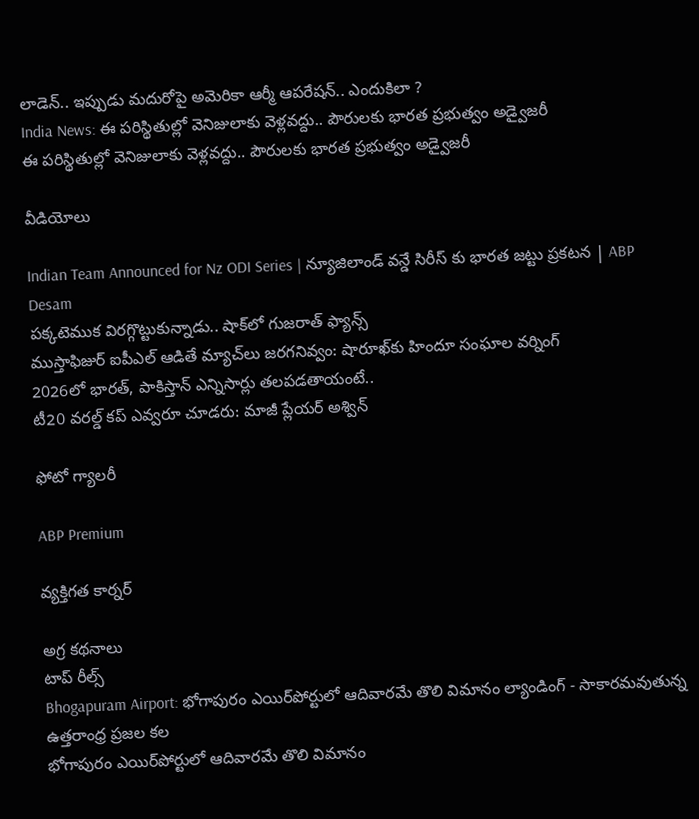లాడెన్.. ఇప్పుడు మదురోపై అమెరికా ఆర్మీ ఆపరేషన్.. ఎందుకిలా ?
India News: ఈ పరిస్థితుల్లో వెనిజులాకు వెళ్లవద్దు.. పౌరులకు భారత ప్రభుత్వం అడ్వైజరీ
ఈ పరిస్థితుల్లో వెనిజులాకు వెళ్లవద్దు.. పౌరులకు భారత ప్రభుత్వం అడ్వైజరీ

వీడియోలు

Indian Team Announced for Nz ODI Series | న్యూజిలాండ్ వన్డే సిరీస్ కు భారత జట్టు ప్రకటన | ABP Desam
పక్కటెముక విరగ్గొట్టుకున్నాడు.. షాక్‌లో గుజరాత్ ఫ్యాన్స్
ముస్తాఫిజుర్‌ ఐపీఎల్ ఆడితే మ్యాచ్‌లు జరగనివ్వం: షారూఖ్‌కు హిందూ సంఘాల వర్నింగ్
2026లో భారత్, పాకిస్తాన్ ఎన్నిసార్లు తలపడతాయంటే..
టీ20 వరల్డ్ కప్ ఎవ్వరూ చూడరు: మాజీ ప్లేయర్ అశ్విన్

ఫోటో గ్యాలరీ

ABP Premium

వ్యక్తిగత కార్నర్

అగ్ర కథనాలు
టాప్ రీల్స్
Bhogapuram Airport: భోగాపురం ఎయిర్‌పోర్టులో ఆదివారమే తొలి విమానం ల్యాండింగ్ - సాకారమవుతున్న ఉత్తరాంధ్ర ప్రజల కల
భోగాపురం ఎయిర్‌పోర్టులో ఆదివారమే తొలి విమానం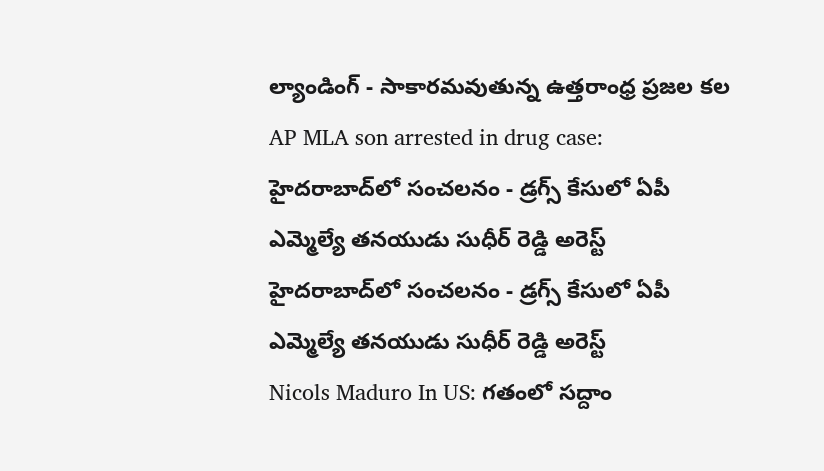ల్యాండింగ్ - సాకారమవుతున్న ఉత్తరాంధ్ర ప్రజల కల
AP MLA son arrested in drug case: హైదరాబాద్‌లో సంచలనం - డ్రగ్స్ కేసులో ఏపీ ఎమ్మెల్యే తనయుడు సుధీర్ రెడ్డి అరెస్ట్
హైదరాబాద్‌లో సంచలనం - డ్రగ్స్ కేసులో ఏపీ ఎమ్మెల్యే తనయుడు సుధీర్ రెడ్డి అరెస్ట్
Nicols Maduro In US: గతంలో సద్దాం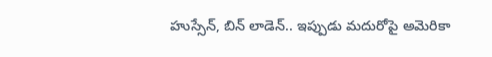హుస్సేన్, బిన్ లాడెన్.. ఇప్పుడు మదురోపై అమెరికా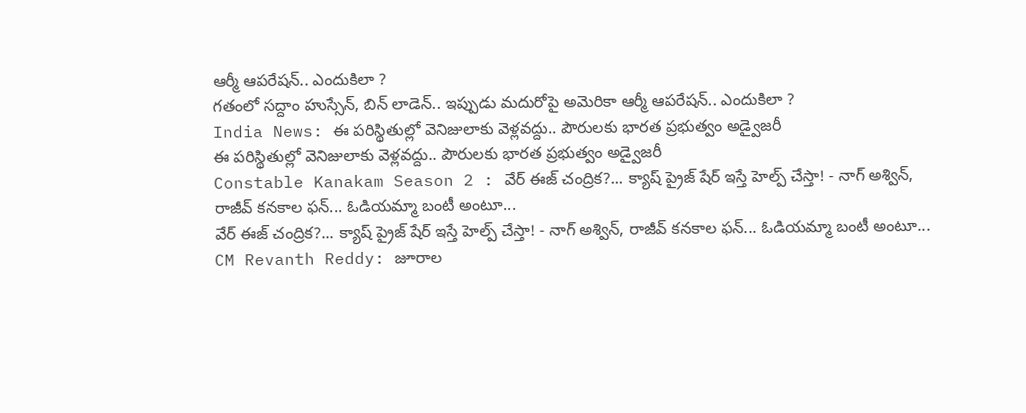ఆర్మీ ఆపరేషన్.. ఎందుకిలా ?
గతంలో సద్దాం హుస్సేన్, బిన్ లాడెన్.. ఇప్పుడు మదురోపై అమెరికా ఆర్మీ ఆపరేషన్.. ఎందుకిలా ?
India News: ఈ పరిస్థితుల్లో వెనిజులాకు వెళ్లవద్దు.. పౌరులకు భారత ప్రభుత్వం అడ్వైజరీ
ఈ పరిస్థితుల్లో వెనిజులాకు వెళ్లవద్దు.. పౌరులకు భారత ప్రభుత్వం అడ్వైజరీ
Constable Kanakam Season 2 : వేర్ ఈజ్ చంద్రిక?... క్యాష్ ప్రైజ్ షేర్ ఇస్తే హెల్ప్ చేస్తా! - నాగ్ అశ్విన్, రాజీవ్ కనకాల ఫన్... ఓడియమ్మా బంటీ అంటూ...
వేర్ ఈజ్ చంద్రిక?... క్యాష్ ప్రైజ్ షేర్ ఇస్తే హెల్ప్ చేస్తా! - నాగ్ అశ్విన్, రాజీవ్ కనకాల ఫన్... ఓడియమ్మా బంటీ అంటూ...
CM Revanth Reddy: జూరాల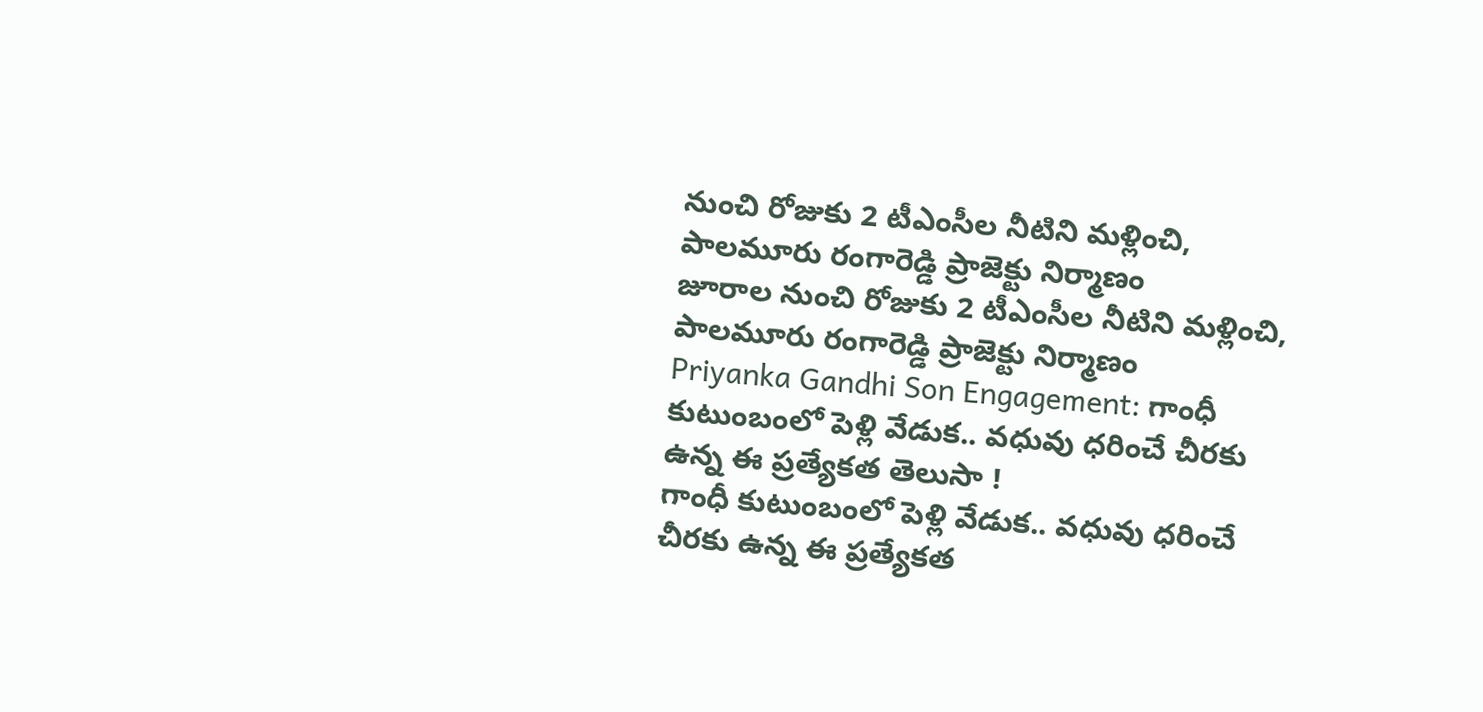నుంచి రోజుకు 2 టీఎంసీల నీటిని మళ్లించి, పాలమూరు రంగారెడ్డి ప్రాజెక్టు నిర్మాణం
జూరాల నుంచి రోజుకు 2 టీఎంసీల నీటిని మళ్లించి, పాలమూరు రంగారెడ్డి ప్రాజెక్టు నిర్మాణం
Priyanka Gandhi Son Engagement: గాంధీ కుటుంబంలో పెళ్లి వేడుక.. వధువు ధరించే చీరకు ఉన్న ఈ ప్రత్యేకత తెలుసా !
గాంధీ కుటుంబంలో పెళ్లి వేడుక.. వధువు ధరించే చీరకు ఉన్న ఈ ప్రత్యేకత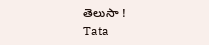తెలుసా !
Tata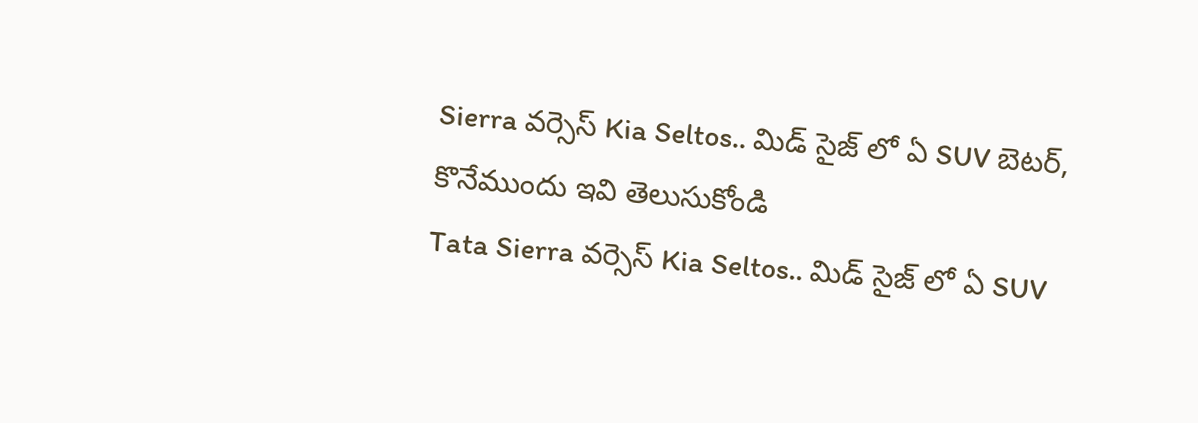Sierra వర్సెస్ Kia Seltos.. మిడ్ సైజ్ లో ఏ SUV బెటర్, కొనేముందు ఇవి తెలుసుకోండి
Tata Sierra వర్సెస్ Kia Seltos.. మిడ్ సైజ్ లో ఏ SUV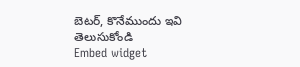బెటర్, కొనేముందు ఇవి తెలుసుకోండి
Embed widget